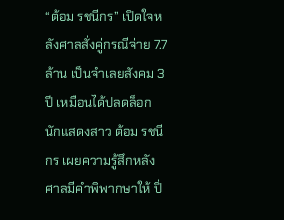“ต้อม รชนีกร” เปิดใจหลังศาลสั่งคู่กรณีจ่าย 7.7 ล้าน เป็นจำเลยสังคม 3 ปี เหมือนได้ปลดล็อก
นักแสดงสาว ต้อม รชนีกร เผยความรู้สึกหลังศาลมีคำพิพากษาให้ ปิ่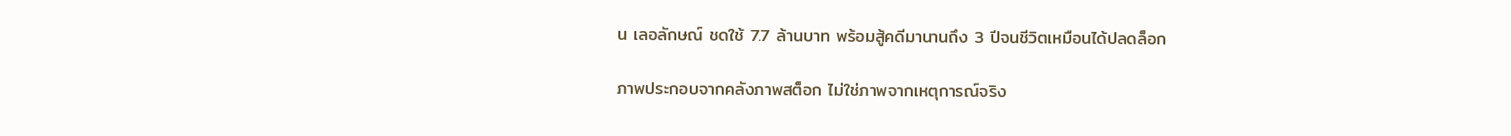น เลอลักษณ์ ชดใช้ 7.7 ล้านบาท พร้อมสู้คดีมานานถึง 3 ปีจนชีวิตเหมือนได้ปลดล็อก

ภาพประกอบจากคลังภาพสต็อก ไม่ใช่ภาพจากเหตุการณ์จริง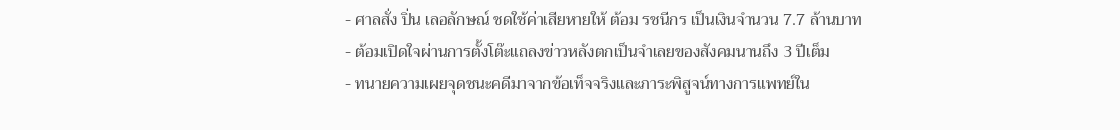- ศาลสั่ง ปิ่น เลอลักษณ์ ชดใช้ค่าเสียหายให้ ต้อม รชนีกร เป็นเงินจำนวน 7.7 ล้านบาท
- ต้อมเปิดใจผ่านการตั้งโต๊ะแถลงข่าวหลังตกเป็นจำเลยของสังคมนานถึง 3 ปีเต็ม
- ทนายความเผยจุดชนะคดีมาจากข้อเท็จจริงและภาระพิสูจน์ทางการแพทย์ใน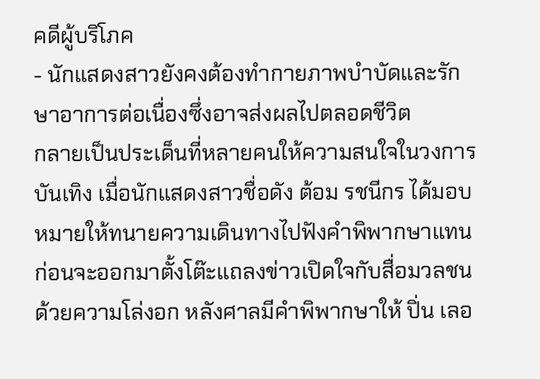คดีผู้บริโภค
- นักแสดงสาวยังคงต้องทำกายภาพบำบัดและรักษาอาการต่อเนื่องซึ่งอาจส่งผลไปตลอดชีวิต
กลายเป็นประเด็นที่หลายคนให้ความสนใจในวงการบันเทิง เมื่อนักแสดงสาวชื่อดัง ต้อม รชนีกร ได้มอบหมายให้ทนายความเดินทางไปฟังคำพิพากษาแทน ก่อนจะออกมาตั้งโต๊ะแถลงข่าวเปิดใจกับสื่อมวลชนด้วยความโล่งอก หลังศาลมีคำพิพากษาให้ ปิ่น เลอ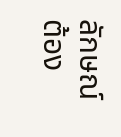ลักษณ์ ต้อง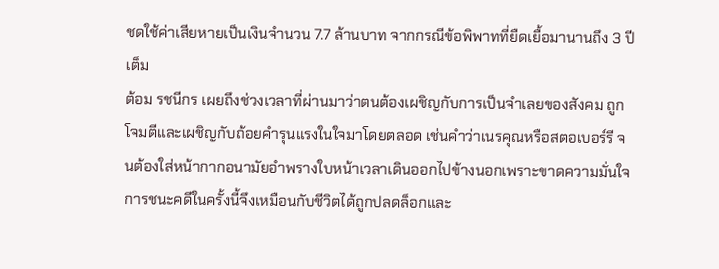ชดใช้ค่าเสียหายเป็นเงินจำนวน 7.7 ล้านบาท จากกรณีข้อพิพาทที่ยืดเยื้อมานานถึง 3 ปีเต็ม
ต้อม รชนีกร เผยถึงช่วงเวลาที่ผ่านมาว่าตนต้องเผชิญกับการเป็นจำเลยของสังคม ถูกโจมตีและเผชิญกับถ้อยคำรุนแรงในใจมาโดยตลอด เช่นคำว่าเนรคุณหรือสตอเบอร์รี จนต้องใส่หน้ากากอนามัยอำพรางใบหน้าเวลาเดินออกไปข้างนอกเพราะขาดความมั่นใจ การชนะคดีในครั้งนี้จึงเหมือนกับชีวิตได้ถูกปลดล็อกและ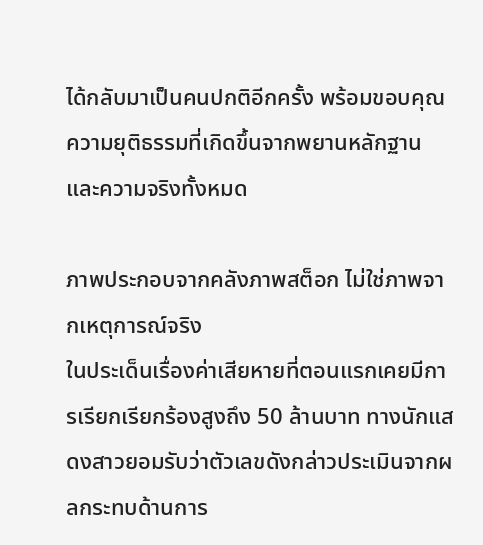ได้กลับมาเป็นคนปกติอีกครั้ง พร้อมขอบคุณความยุติธรรมที่เกิดขึ้นจากพยานหลักฐานและความจริงทั้งหมด

ภาพประกอบจากคลังภาพสต็อก ไม่ใช่ภาพจากเหตุการณ์จริง
ในประเด็นเรื่องค่าเสียหายที่ตอนแรกเคยมีการเรียกเรียกร้องสูงถึง 50 ล้านบาท ทางนักแสดงสาวยอมรับว่าตัวเลขดังกล่าวประเมินจากผลกระทบด้านการ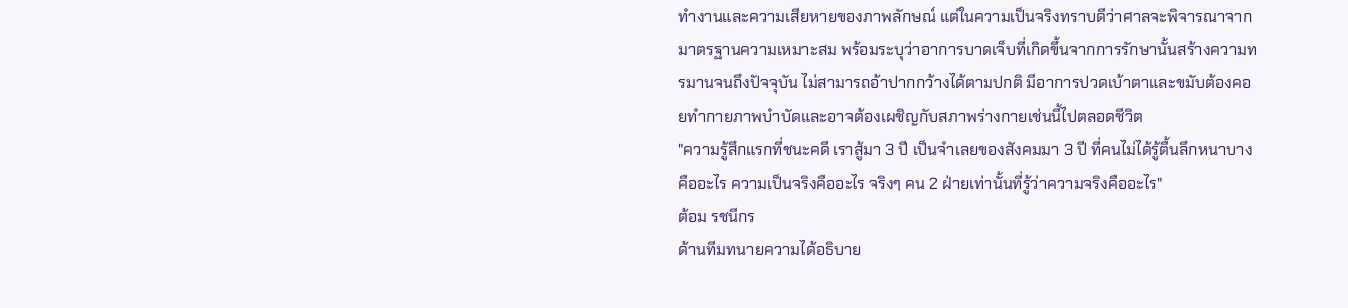ทำงานและความเสียหายของภาพลักษณ์ แต่ในความเป็นจริงทราบดีว่าศาลจะพิจารณาจากมาตรฐานความเหมาะสม พร้อมระบุว่าอาการบาดเจ็บที่เกิดขึ้นจากการรักษานั้นสร้างความทรมานจนถึงปัจจุบัน ไม่สามารถอ้าปากกว้างได้ตามปกติ มีอาการปวดเบ้าตาและขมับต้องคอยทำกายภาพบำบัดและอาจต้องเผชิญกับสภาพร่างกายเช่นนี้ไปตลอดชีวิต
"ความรู้สึกแรกที่ชนะคดี เราสู้มา 3 ปี เป็นจำเลยของสังคมมา 3 ปี ที่คนไม่ได้รู้ตื้นลึกหนาบางคืออะไร ความเป็นจริงคืออะไร จริงๆ คน 2 ฝ่ายเท่านั้นที่รู้ว่าความจริงคืออะไร"
ต้อม รชนีกร
ด้านทีมทนายความได้อธิบาย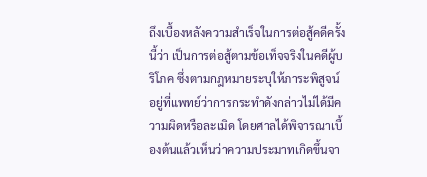ถึงเบื้องหลังความสำเร็จในการต่อสู้คดีครั้งนี้ว่า เป็นการต่อสู้ตามข้อเท็จจริงในคดีผู้บริโภค ซึ่งตามกฎหมายระบุให้ภาระพิสูจน์อยู่ที่แพทย์ว่าการกระทำดังกล่าวไม่ได้มีความผิดหรือละเมิด โดยศาลได้พิจารณาเบื้องต้นแล้วเห็นว่าความประมาทเกิดขึ้นจา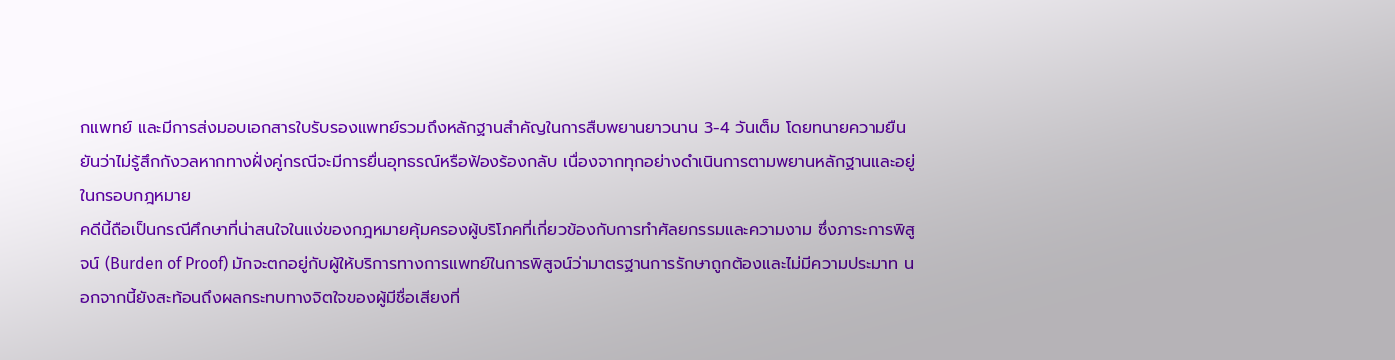กแพทย์ และมีการส่งมอบเอกสารใบรับรองแพทย์รวมถึงหลักฐานสำคัญในการสืบพยานยาวนาน 3-4 วันเต็ม โดยทนายความยืนยันว่าไม่รู้สึกกังวลหากทางฝั่งคู่กรณีจะมีการยื่นอุทธรณ์หรือฟ้องร้องกลับ เนื่องจากทุกอย่างดำเนินการตามพยานหลักฐานและอยู่ในกรอบกฎหมาย
คดีนี้ถือเป็นกรณีศึกษาที่น่าสนใจในแง่ของกฎหมายคุ้มครองผู้บริโภคที่เกี่ยวข้องกับการทำศัลยกรรมและความงาม ซึ่งภาระการพิสูจน์ (Burden of Proof) มักจะตกอยู่กับผู้ให้บริการทางการแพทย์ในการพิสูจน์ว่ามาตรฐานการรักษาถูกต้องและไม่มีความประมาท นอกจากนี้ยังสะท้อนถึงผลกระทบทางจิตใจของผู้มีชื่อเสียงที่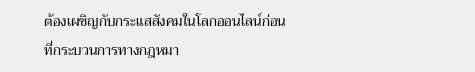ต้องเผชิญกับกระแสสังคมในโลกออนไลน์ก่อนที่กระบวนการทางกฎหมา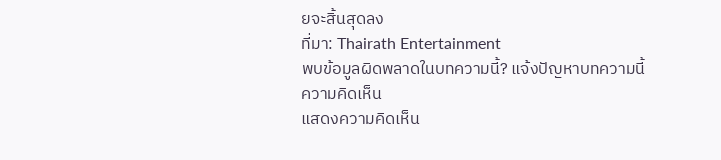ยจะสิ้นสุดลง
ที่มา: Thairath Entertainment
พบข้อมูลผิดพลาดในบทความนี้? แจ้งปัญหาบทความนี้
ความคิดเห็น
แสดงความคิดเห็น